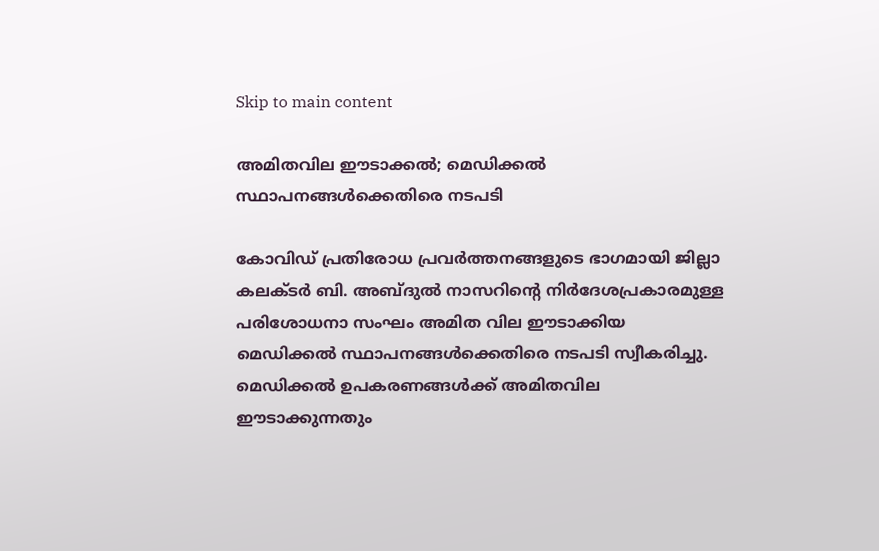Skip to main content

അമിതവില ഈടാക്കല്‍; മെഡിക്കല്‍ സ്ഥാപനങ്ങള്‍ക്കെതിരെ നടപടി

കോവിഡ് പ്രതിരോധ പ്രവര്‍ത്തനങ്ങളുടെ ഭാഗമായി ജില്ലാ കലക്ടര്‍ ബി. അബ്ദുല്‍ നാസറിന്റെ നിര്‍ദേശപ്രകാരമുള്ള പരിശോധനാ സംഘം അമിത വില ഈടാക്കിയ മെഡിക്കല്‍ സ്ഥാപനങ്ങള്‍ക്കെതിരെ നടപടി സ്വീകരിച്ചു. മെഡിക്കല്‍ ഉപകരണങ്ങള്‍ക്ക് അമിതവില ഈടാക്കുന്നതും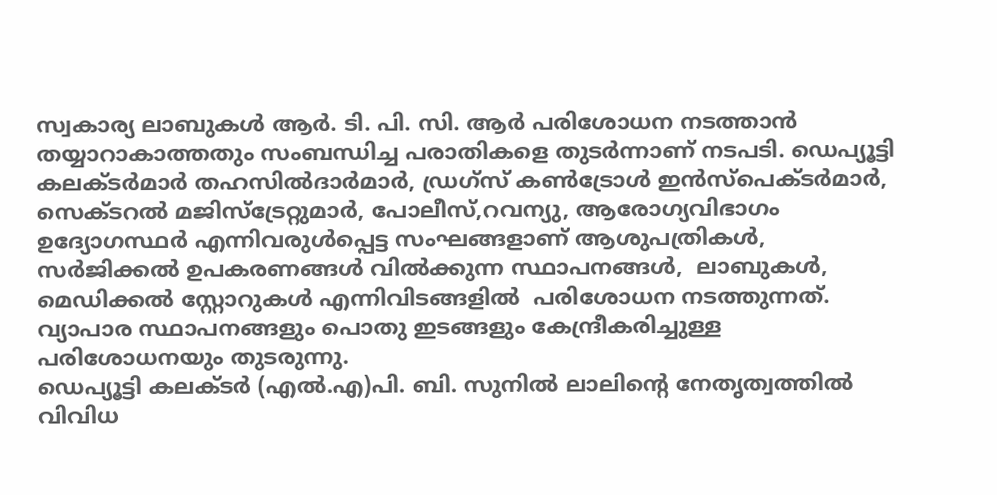സ്വകാര്യ ലാബുകള്‍ ആര്‍. ടി. പി. സി. ആര്‍ പരിശോധന നടത്താന്‍ തയ്യാറാകാത്തതും സംബന്ധിച്ച പരാതികളെ തുടര്‍ന്നാണ് നടപടി. ഡെപ്യൂട്ടി കലക്ടര്‍മാര്‍ തഹസില്‍ദാര്‍മാര്‍, ഡ്രഗ്‌സ് കണ്‍ട്രോള്‍ ഇന്‍സ്‌പെക്ടര്‍മാര്‍, സെക്ടറല്‍ മജിസ്‌ട്രേറ്റുമാര്‍, പോലീസ്,റവന്യു, ആരോഗ്യവിഭാഗം ഉദ്യോഗസ്ഥര്‍ എന്നിവരുള്‍പ്പെട്ട സംഘങ്ങളാണ് ആശുപത്രികള്‍, സര്‍ജിക്കല്‍ ഉപകരണങ്ങള്‍ വില്‍ക്കുന്ന സ്ഥാപനങ്ങള്‍,  ലാബുകള്‍, മെഡിക്കല്‍ സ്റ്റോറുകള്‍ എന്നിവിടങ്ങളില്‍  പരിശോധന നടത്തുന്നത്. വ്യാപാര സ്ഥാപനങ്ങളും പൊതു ഇടങ്ങളും കേന്ദ്രീകരിച്ചുള്ള പരിശോധനയും തുടരുന്നു.
ഡെപ്യൂട്ടി കലക്ടര്‍ (എല്‍.എ)പി. ബി. സുനില്‍ ലാലിന്റെ നേതൃത്വത്തില്‍ വിവിധ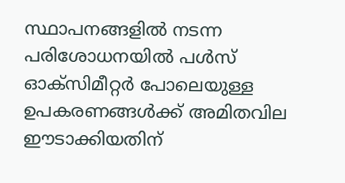സ്ഥാപനങ്ങളില്‍ നടന്ന പരിശോധനയില്‍ പള്‍സ് ഓക്‌സിമീറ്റര്‍ പോലെയുള്ള ഉപകരണങ്ങള്‍ക്ക് അമിതവില ഈടാക്കിയതിന്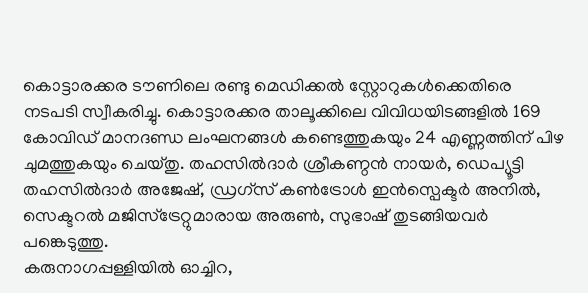കൊട്ടാരക്കര ടൗണിലെ രണ്ടു മെഡിക്കല്‍ സ്റ്റോറുകള്‍ക്കെതിരെ നടപടി സ്വീകരിച്ചു. കൊട്ടാരക്കര താലൂക്കിലെ വിവിധയിടങ്ങളില്‍ 169 കോവിഡ് മാനദണ്ഡ ലംഘനങ്ങള്‍ കണ്ടെത്തുകയും 24 എണ്ണത്തിന് പിഴ ചുമത്തുകയും ചെയ്തു. തഹസില്‍ദാര്‍ ശ്രീകണ്ഠന്‍ നായര്‍, ഡെപ്യൂട്ടി തഹസില്‍ദാര്‍ അജേഷ്, ഡ്രഗ്‌സ് കണ്‍ട്രോള്‍ ഇന്‍സ്പെക്ടര്‍ അനില്‍, സെക്ടറല്‍ മജിസ്‌ട്രേറ്റുമാരായ അരുണ്‍, സുഭാഷ് തുടങ്ങിയവര്‍ പങ്കെടുത്തു.
കരുനാഗപ്പള്ളിയില്‍ ഓച്ചിറ,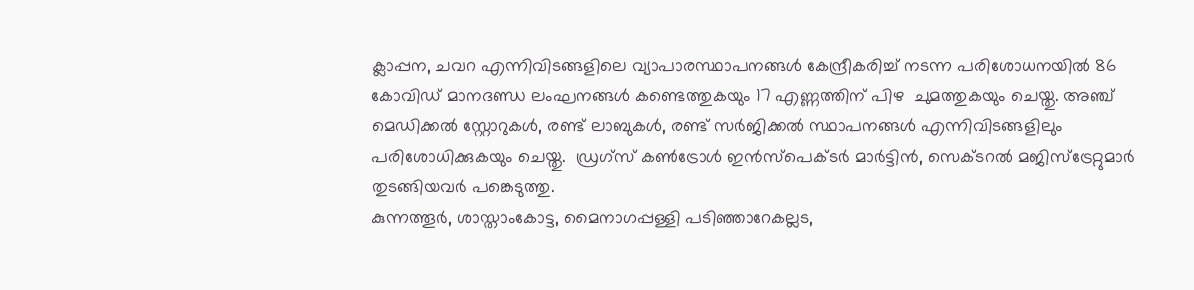ക്ലാപ്പന, ചവറ എന്നിവിടങ്ങളിലെ വ്യാപാരസ്ഥാപനങ്ങള്‍ കേന്ദ്രീകരിച്ച് നടന്ന പരിശോധനയില്‍ 86 കോവിഡ് മാനദണ്ഡ ലംഘനങ്ങള്‍ കണ്ടെത്തുകയും 17 എണ്ണത്തിന് പിഴ  ചുമത്തുകയും ചെയ്തു. അഞ്ച് മെഡിക്കല്‍ സ്റ്റോറുകള്‍, രണ്ട് ലാബുകള്‍, രണ്ട് സര്‍ജിക്കല്‍ സ്ഥാപനങ്ങള്‍ എന്നിവിടങ്ങളിലും   പരിശോധിക്കുകയും ചെയ്തു.  ഡ്രഗ്‌സ് കണ്‍ട്രോള്‍ ഇന്‍സ്പെക്ടര്‍ മാര്‍ട്ടിന്‍, സെക്ടറല്‍ മജിസ്ട്രേറ്റുമാര്‍ തുടങ്ങിയവര്‍ പങ്കെടുത്തു.
കുന്നത്തൂര്‍, ശാസ്താംകോട്ട, മൈനാഗപ്പള്ളി പടിഞ്ഞാറേകല്ലട,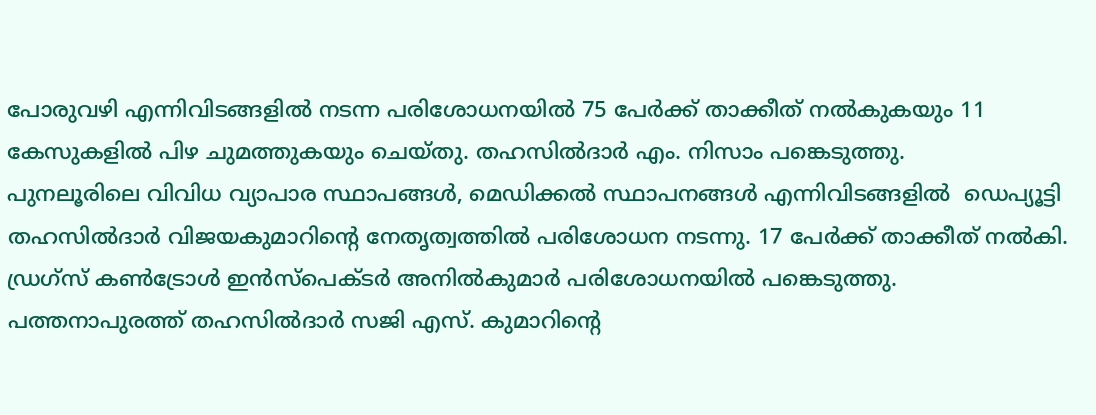പോരുവഴി എന്നിവിടങ്ങളില്‍ നടന്ന പരിശോധനയില്‍ 75 പേര്‍ക്ക് താക്കീത് നല്‍കുകയും 11 കേസുകളില്‍ പിഴ ചുമത്തുകയും ചെയ്തു. തഹസില്‍ദാര്‍ എം. നിസാം പങ്കെടുത്തു.
പുനലൂരിലെ വിവിധ വ്യാപാര സ്ഥാപങ്ങള്‍, മെഡിക്കല്‍ സ്ഥാപനങ്ങള്‍ എന്നിവിടങ്ങളില്‍  ഡെപ്യൂട്ടി തഹസില്‍ദാര്‍ വിജയകുമാറിന്റെ നേതൃത്വത്തില്‍ പരിശോധന നടന്നു. 17 പേര്‍ക്ക് താക്കീത് നല്‍കി. ഡ്രഗ്‌സ് കണ്‍ട്രോള്‍ ഇന്‍സ്‌പെക്ടര്‍ അനില്‍കുമാര്‍ പരിശോധനയില്‍ പങ്കെടുത്തു.
പത്തനാപുരത്ത് തഹസില്‍ദാര്‍ സജി എസ്. കുമാറിന്റെ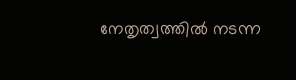നേതൃത്വത്തില്‍ നടന്ന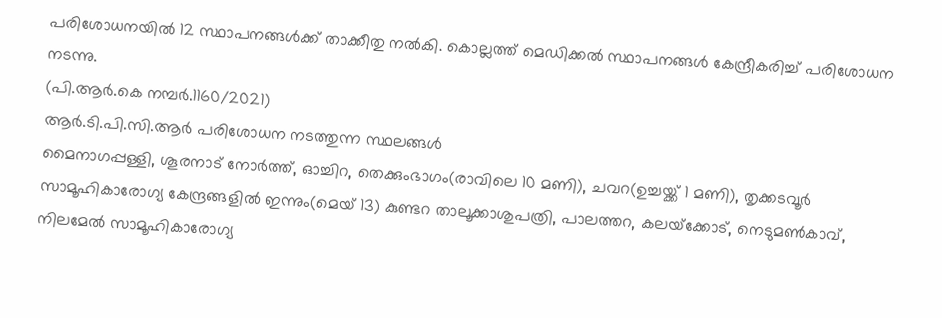പരിശോധനയില്‍ 12 സ്ഥാപനങ്ങള്‍ക്ക് താക്കീതു നല്‍കി. കൊല്ലത്ത് മെഡിക്കല്‍ സ്ഥാപനങ്ങള്‍ കേന്ദ്രീകരിച്ച് പരിശോധന നടന്നു.
(പി.ആര്‍.കെ നമ്പര്‍.1160/2021)
ആര്‍.ടി.പി.സി.ആര്‍ പരിശോധന നടത്തുന്ന സ്ഥലങ്ങള്‍
മൈനാഗപ്പള്ളി, ശൂരനാട് നോര്‍ത്ത്, ഓച്ചിറ, തെക്കുംഭാഗം(രാവിലെ 10 മണി), ചവറ(ഉച്ചയ്ക്ക് 1 മണി), തൃക്കടവൂര്‍ സാമൂഹികാരോഗ്യ കേന്ദ്രങ്ങളില്‍ ഇന്നും(മെയ് 13) കുണ്ടറ താലൂക്കാശുപത്രി, പാലത്തറ, കലയ്‌ക്കോട്, നെടുമണ്‍കാവ്, നിലമേല്‍ സാമൂഹികാരോഗ്യ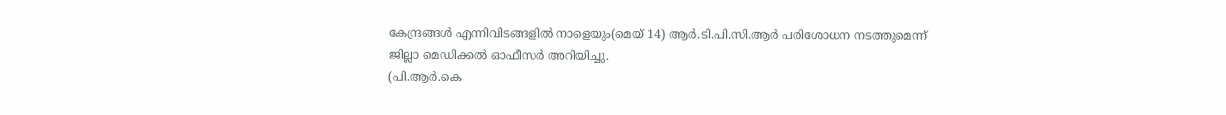കേന്ദ്രങ്ങള്‍ എന്നിവിടങ്ങളില്‍ നാളെയും(മെയ് 14) ആര്‍.ടി.പി.സി.ആര്‍ പരിശോധന നടത്തുമെന്ന് ജില്ലാ മെഡിക്കല്‍ ഓഫീസര്‍ അറിയിച്ചു.
(പി.ആര്‍.കെ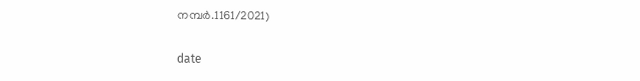നമ്പര്‍.1161/2021)

date